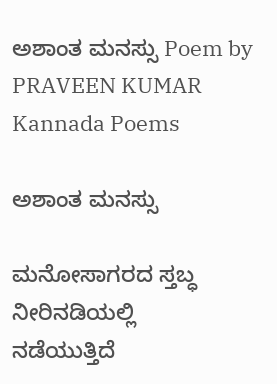ಅಶಾಂತ ಮನಸ್ಸು Poem by PRAVEEN KUMAR Kannada Poems

ಅಶಾಂತ ಮನಸ್ಸು

ಮನೋಸಾಗರದ ಸ್ತಬ್ಧ ನೀರಿನಡಿಯಲ್ಲಿ
ನಡೆಯುತ್ತಿದೆ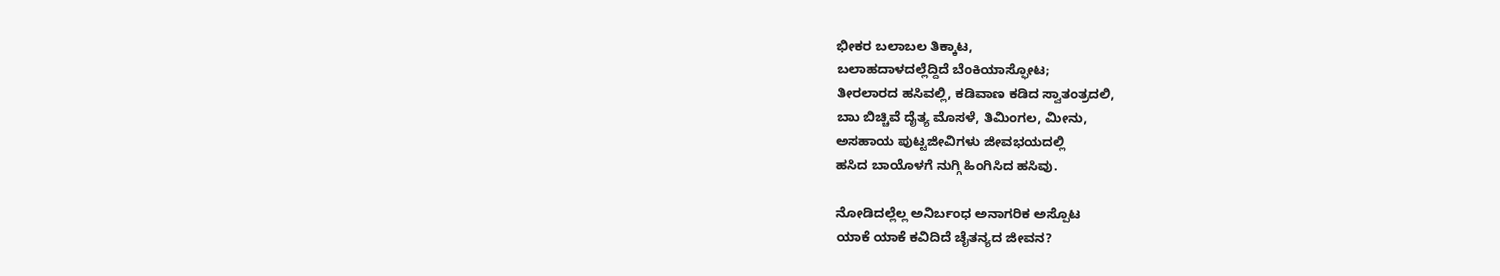ಭೀಕರ ಬಲಾಬಲ ತಿಕ್ಕಾಟ,
ಬಲಾಹದಾಳದಲ್ಲೆದ್ದಿದೆ ಬೆಂಕಿಯಾಸ್ಫೋಟ;
ತೀರಲಾರದ ಹಸಿವಲ್ಲಿ, ಕಡಿವಾಣ ಕಡಿದ ಸ್ವಾತಂತ್ರದಲಿ,
ಬಾು ಬಿಚ್ಚಿವೆ ದೈತ್ಯ ಮೊಸಳೆ, ತಿಮಿಂಗಲ, ಮೀನು,
ಅಸಹಾಯ ಪುಟ್ಟಜೀವಿಗಳು ಜೀವಭಯದಲ್ಲಿ
ಹಸಿದ ಬಾಯೊಳಗೆ ನುಗ್ಗಿ ಹಿಂಗಿಸಿದ ಹಸಿವು.

ನೋಡಿದಲ್ಲೆಲ್ಲ ಅನಿರ್ಬಂಧ ಅನಾಗರಿಕ ಅಸ್ಪೊಟ
ಯಾಕೆ ಯಾಕೆ ಕವಿದಿದೆ ಚೈತನ್ಯದ ಜೀವನ?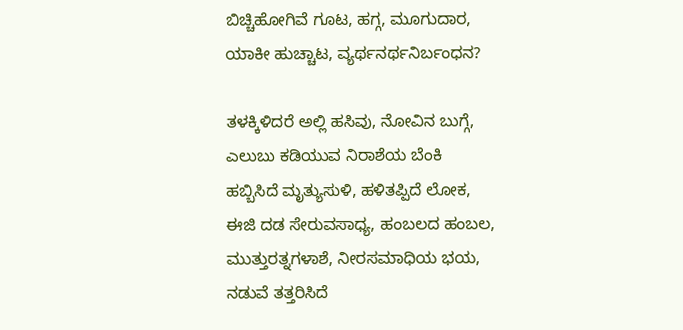ಬಿಚ್ಚಿಹೋಗಿವೆ ಗೂಟ, ಹಗ್ಗ, ಮೂಗುದಾರ,
ಯಾಕೀ ಹುಚ್ಚಾಟ, ವ್ಯರ್ಥನರ್ಥನಿರ್ಬಂಧನ?

ತಳಕ್ಕಿಳಿದರೆ ಅಲ್ಲಿ ಹಸಿವು, ನೋವಿನ ಬುಗ್ಗೆ,
ಎಲುಬು ಕಡಿಯುವ ನಿರಾಶೆಯ ಬೆಂಕಿ
ಹಬ್ಬಿಸಿದೆ ಮೃತ್ಯುಸುಳಿ, ಹಳಿತಪ್ಪಿದೆ ಲೋಕ,
ಈಜಿ ದಡ ಸೇರುವಸಾಧ್ಯ, ಹಂಬಲದ ಹಂಬಲ,
ಮುತ್ತುರತ್ನಗಳಾಶೆ, ನೀರಸಮಾಧಿಯ ಭಯ,
ನಡುವೆ ತತ್ತರಿಸಿದೆ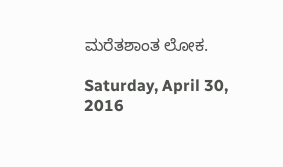ಮರೆತಶಾಂತ ಲೋಕ.

Saturday, April 30, 2016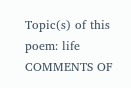Topic(s) of this poem: life
COMMENTS OF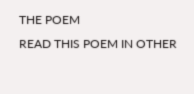THE POEM
READ THIS POEM IN OTHER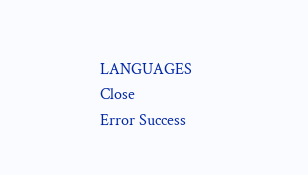LANGUAGES
Close
Error Success